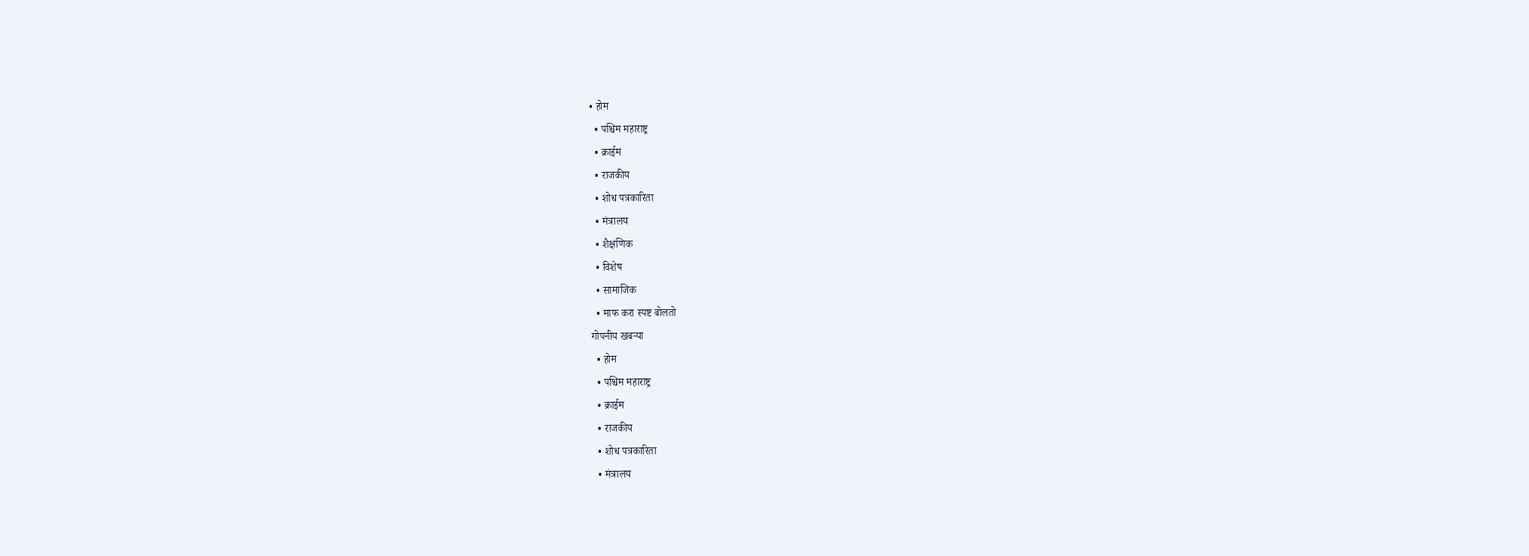• होम
  • पश्चिम महाराष्ट्र
  • क्राईम
  • राजकीय
  • शोध पत्रकारिता
  • मंत्रालय
  • शैक्षणिक
  • विशेष
  • सामाजिक
  • माफ करा स्पष्ट बोलतो
गोपनीय खबऱ्या
  • होम
  • पश्चिम महाराष्ट्र
  • क्राईम
  • राजकीय
  • शोध पत्रकारिता
  • मंत्रालय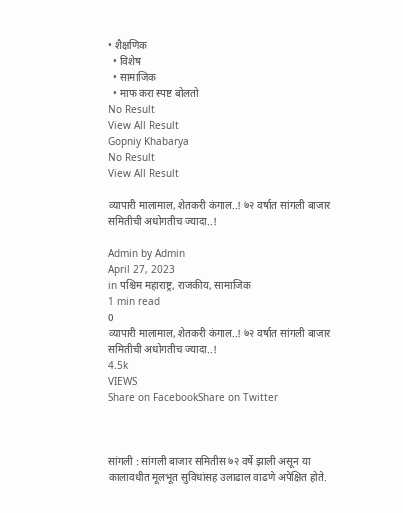• शैक्षणिक
  • विशेष
  • सामाजिक
  • माफ करा स्पष्ट बोलतो
No Result
View All Result
Gopniy Khabarya
No Result
View All Result

व्यापारी मालामाल, शेतकरी कंगाल..! ७२ वर्षात सांगली बाजार समितीची अधोगतीच ज्यादा..!

Admin by Admin
April 27, 2023
in पश्चिम महाराष्ट्र, राजकीय, सामाजिक
1 min read
0
व्यापारी मालामाल, शेतकरी कंगाल..! ७२ वर्षात सांगली बाजार समितीची अधोगतीच ज्यादा..!
4.5k
VIEWS
Share on FacebookShare on Twitter



सांगली : सांगली बाजार समितीस ७२ वर्षे झाली असून या कालावधीत मूलभूत सुविधांसह उलाढाल वाढणे अपेक्षित होते.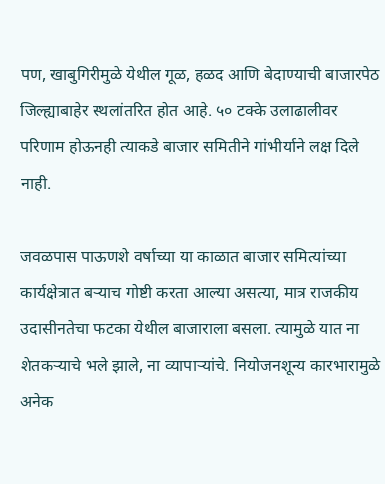पण, खाबुगिरीमुळे येथील गूळ, हळद आणि बेदाण्याची बाजारपेठ जिल्ह्याबाहेर स्थलांतरित होत आहे. ५० टक्के उलाढालीवर परिणाम होऊनही त्याकडे बाजार समितीने गांभीर्याने लक्ष दिले नाही.

जवळपास पाऊणशे वर्षाच्या या काळात बाजार समित्यांच्या कार्यक्षेत्रात बऱ्याच गोष्टी करता आल्या असत्या, मात्र राजकीय उदासीनतेचा फटका येथील बाजाराला बसला. त्यामुळे यात ना शेतकऱ्याचे भले झाले, ना व्यापाऱ्यांचे. नियोजनशून्य कारभारामुळे अनेक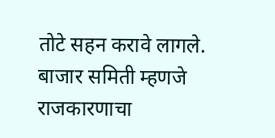तोटे सहन करावे लागले. बाजार समिती म्हणजे राजकारणाचा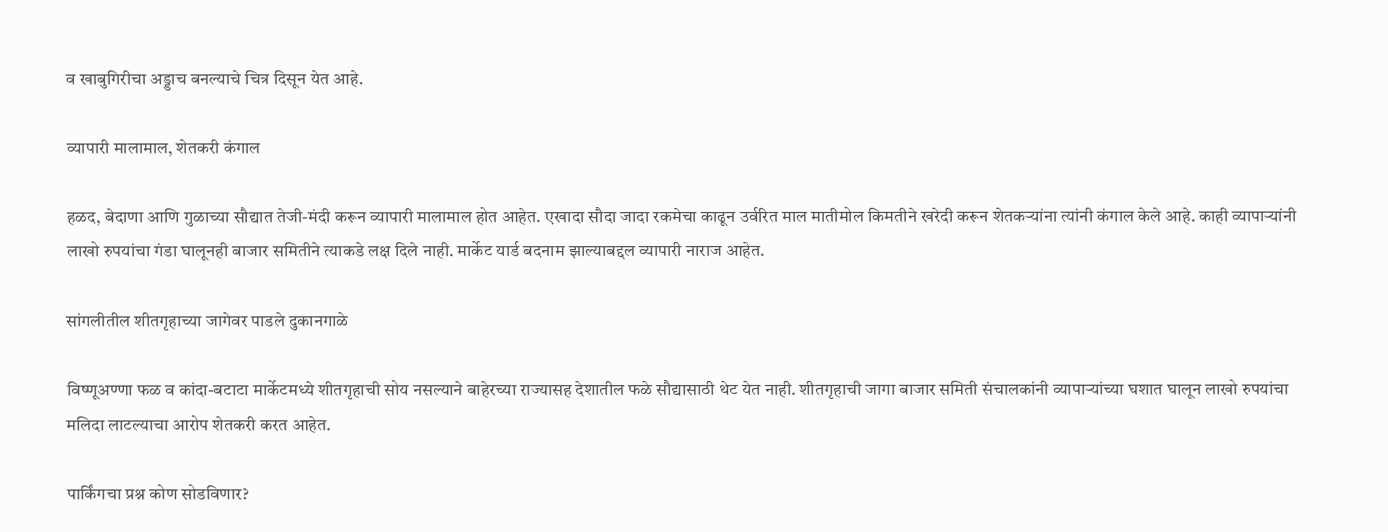व खाबुगिरीचा अड्डाच बनल्याचे चित्र दिसून येत आहे.

व्यापारी मालामाल, शेतकरी कंगाल

हळद, बेदाणा आणि गुळाच्या सौद्यात तेजी-मंदी करून व्यापारी मालामाल होत आहेत. एखादा सौदा जादा रकमेचा काढून उर्वरित माल मातीमोल किमतीने खरेदी करून शेतकऱ्यांना त्यांनी कंगाल केले आहे. काही व्यापाऱ्यांनी लाखो रुपयांचा गंडा घालूनही बाजार समितीने त्याकडे लक्ष दिले नाही. मार्केट यार्ड बदनाम झाल्याबद्दल व्यापारी नाराज आहेत.

सांगलीतील शीतगृहाच्या जागेवर पाडले दुकानगाळे

विष्णूअण्णा फळ व कांदा-बटाटा मार्केटमध्ये शीतगृहाची सोय नसल्याने बाहेरच्या राज्यासह देशातील फळे सौद्यासाठी थेट येत नाही. शीतगृहाची जागा बाजार समिती संचालकांनी व्यापाऱ्यांच्या घशात घालून लाखो रुपयांचा मलिदा लाटल्याचा आरोप शेतकरी करत आहेत.

पार्किंगचा प्रश्न कोण सोडविणार?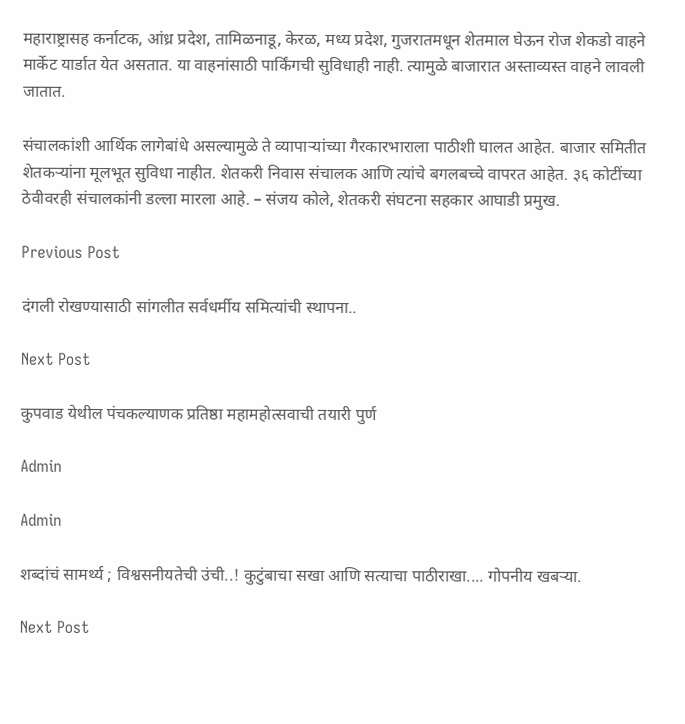महाराष्ट्रासह कर्नाटक, आंध्र प्रदेश, तामिळनाडू, केरळ, मध्य प्रदेश, गुजरातमधून शेतमाल घेऊन रोज शेकडो वाहने मार्केट यार्डात येत असतात. या वाहनांसाठी पार्किंगची सुविधाही नाही. त्यामुळे बाजारात अस्ताव्यस्त वाहने लावली जातात.

संचालकांशी आर्थिक लागेबांधे असल्यामुळे ते व्यापाऱ्यांच्या गैरकारभाराला पाठीशी घालत आहेत. बाजार समितीत शेतकऱ्यांना मूलभूत सुविधा नाहीत. शेतकरी निवास संचालक आणि त्यांचे बगलबच्चे वापरत आहेत. ३६ कोटींच्या ठेवीवरही संचालकांनी डल्ला मारला आहे. – संजय कोले, शेतकरी संघटना सहकार आघाडी प्रमुख.

Previous Post

दंगली रोखण्यासाठी सांगलीत सर्वधर्मीय समित्यांची स्थापना..

Next Post

कुपवाड येथील पंचकल्याणक प्रतिष्ठा महामहोत्सवाची तयारी पुर्ण

Admin

Admin

शब्दांचं सामर्थ्य ; विश्वसनीयतेची उंची..! कुटुंबाचा सखा आणि सत्याचा पाठीराखा.... गोपनीय खबऱ्या.

Next Post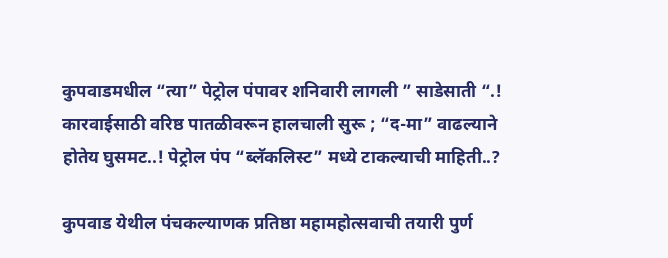कुपवाडमधील “त्या” पेट्रोल पंपावर शनिवारी लागली ” साडेसाती “.! कारवाईसाठी वरिष्ठ पातळीवरून हालचाली सुरू ; “द-मा” वाढल्याने होतेय घुसमट..! पेट्रोल पंप “ब्लॅकलिस्ट” मध्ये टाकल्याची माहिती..?

कुपवाड येथील पंचकल्याणक प्रतिष्ठा महामहोत्सवाची तयारी पुर्ण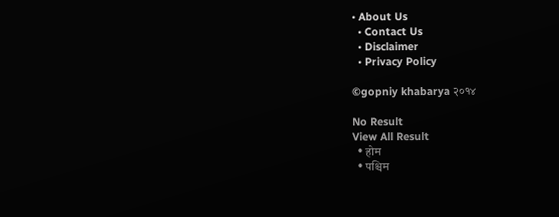• About Us
  • Contact Us
  • Disclaimer
  • Privacy Policy

©gopniy khabarya २०१४

No Result
View All Result
  • होम
  • पश्चिम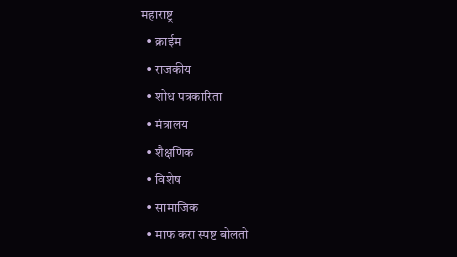महाराष्ट्र
  • क्राईम
  • राजकीय
  • शोध पत्रकारिता
  • मंत्रालय
  • शैक्षणिक
  • विशेष
  • सामाजिक
  • माफ करा स्पष्ट बोलतो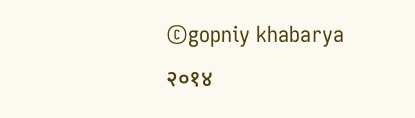©gopniy khabarya २०१४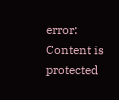error: Content is protected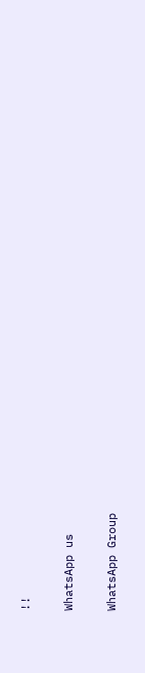!!

WhatsApp us

WhatsApp Group